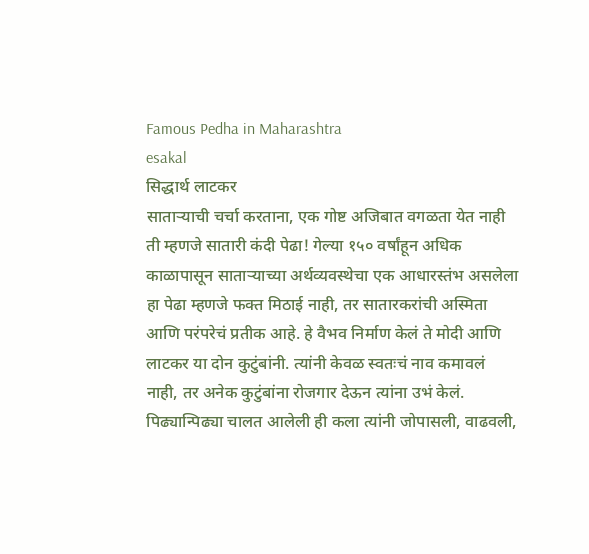Famous Pedha in Maharashtra
esakal
सिद्धार्थ लाटकर
साताऱ्याची चर्चा करताना, एक गोष्ट अजिबात वगळता येत नाही ती म्हणजे सातारी कंदी पेढा! गेल्या १५० वर्षांहून अधिक काळापासून साताऱ्याच्या अर्थव्यवस्थेचा एक आधारस्तंभ असलेला हा पेढा म्हणजे फक्त मिठाई नाही, तर सातारकरांची अस्मिता आणि परंपरेचं प्रतीक आहे. हे वैभव निर्माण केलं ते मोदी आणि लाटकर या दोन कुटुंबांनी. त्यांनी केवळ स्वतःचं नाव कमावलं नाही, तर अनेक कुटुंबांना रोजगार देऊन त्यांना उभं केलं. पिढ्यान्पिढ्या चालत आलेली ही कला त्यांनी जोपासली, वाढवली,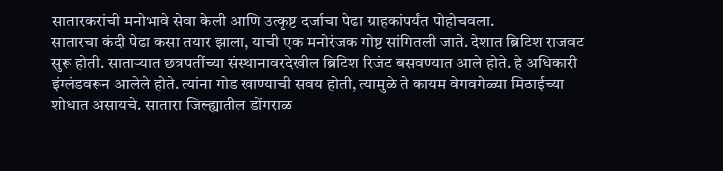सातारकरांची मनोभावे सेवा केली आणि उत्कृष्ट दर्जाचा पेढा ग्राहकांपर्यंत पोहोचवला.
सातारचा कंदी पेढा कसा तयार झाला, याची एक मनोरंजक गोष्ट सांगितली जाते. देशात ब्रिटिश राजवट सुरू होती. साताऱ्यात छत्रपतींच्या संस्थानावरदेखील ब्रिटिश रिजंट बसवण्यात आले होते. हे अधिकारी इंग्लंडवरून आलेले होते. त्यांना गोड खाण्याची सवय होती, त्यामुळे ते कायम वेगवगेळ्या मिठाईच्या शोधात असायचे. सातारा जिल्ह्यातील डोंगराळ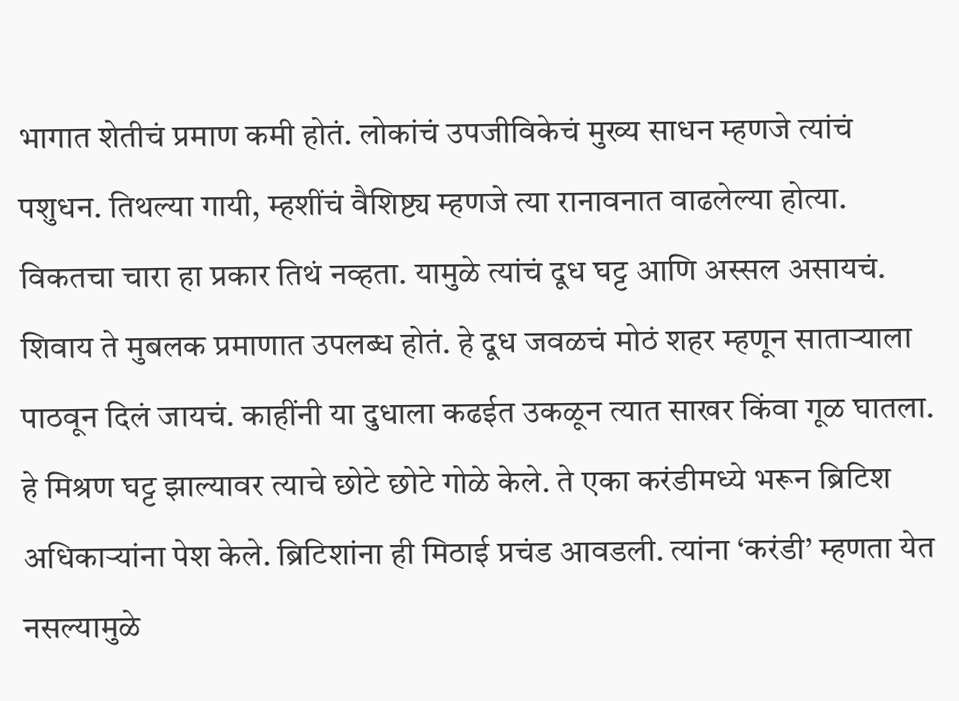भागात शेतीचं प्रमाण कमी होतं. लोकांचं उपजीविकेचं मुख्य साधन म्हणजे त्यांचं पशुधन. तिथल्या गायी, म्हशींचं वैशिष्ट्य म्हणजे त्या रानावनात वाढलेल्या होत्या. विकतचा चारा हा प्रकार तिथं नव्हता. यामुळे त्यांचं दूध घट्ट आणि अस्सल असायचं. शिवाय ते मुबलक प्रमाणात उपलब्ध होतं. हे दूध जवळचं मोठं शहर म्हणून साताऱ्याला पाठवून दिलं जायचं. काहींनी या दुधाला कढईत उकळून त्यात साखर किंवा गूळ घातला. हे मिश्रण घट्ट झाल्यावर त्याचे छोटे छोटे गोळे केले. ते एका करंडीमध्ये भरून ब्रिटिश अधिकाऱ्यांना पेश केले. ब्रिटिशांना ही मिठाई प्रचंड आवडली. त्यांना ‘करंडी’ म्हणता येत नसल्यामुळे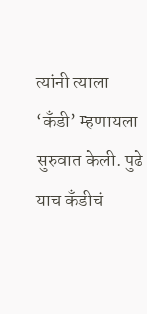त्यांनी त्याला ‘कँडी’ म्हणायला सुरुवात केली. पुढे याच कँडीचं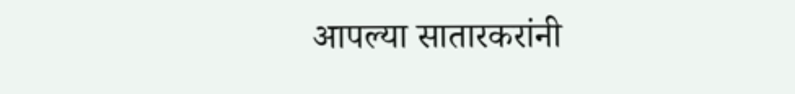आपल्या सातारकरांनी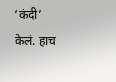‘कंदी’ केलं. हाच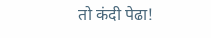तो कंदी पेढा!